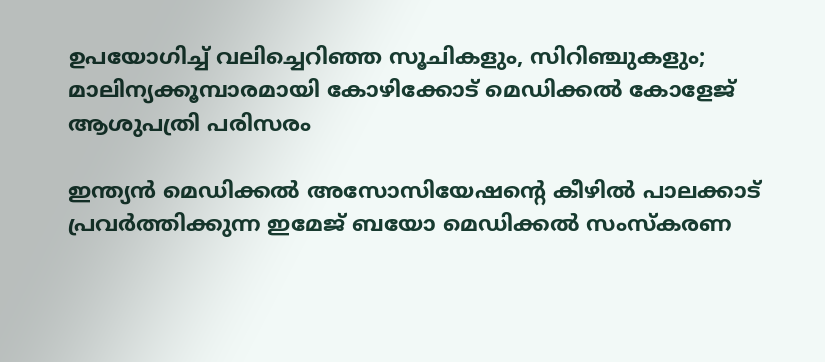ഉപയോഗിച്ച് വലിച്ചെറിഞ്ഞ സൂചികളും, സിറിഞ്ചുകളും; മാലിന്യക്കൂമ്പാരമായി കോഴിക്കോട് മെഡിക്കൽ കോളേജ് ആശുപത്രി പരിസരം

ഇന്ത്യൻ മെഡിക്കൽ അസോസിയേഷന്റെ കീഴിൽ പാലക്കാട് പ്രവർത്തിക്കുന്ന ഇമേജ് ബയോ മെഡിക്കൽ സംസ്കരണ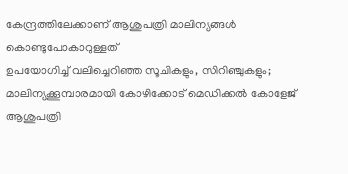കേന്ദ്രത്തിലേക്കാണ് ആശുപത്രി മാലിന്യങ്ങൾ കൊണ്ടുപോകാറുള്ളത്
ഉപയോഗിച്ച് വലിച്ചെറിഞ്ഞ സൂചികളും, സിറിഞ്ചുകളും; മാലിന്യക്കൂമ്പാരമായി കോഴിക്കോട് മെഡിക്കൽ കോളേജ് ആശുപത്രി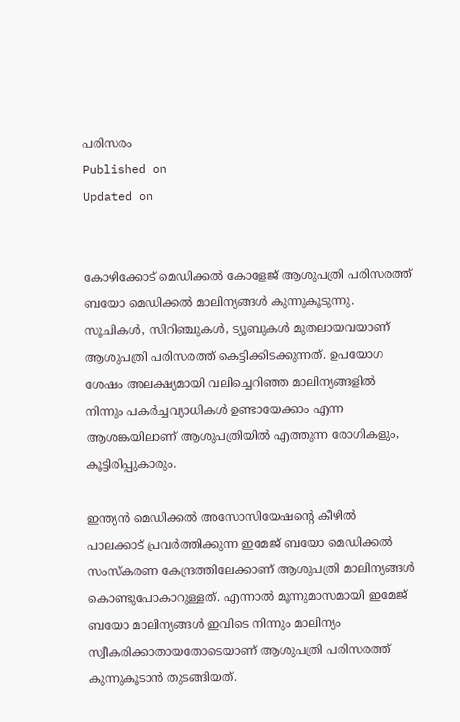പരിസരം
Published on
Updated on


കോഴിക്കോട് മെഡിക്കൽ കോളേജ് ആശുപത്രി പരിസരത്ത് ബയോ മെഡിക്കൽ മാലിന്യങ്ങൾ കുന്നുകൂടുന്നു. സൂചികൾ, സിറിഞ്ചുകൾ, ട്യൂബുകൾ മുതലായവയാണ് ആശുപത്രി പരിസരത്ത് കെട്ടിക്കിടക്കുന്നത്. ഉപയോഗ ശേഷം അലക്ഷ്യമായി വലിച്ചെറിഞ്ഞ മാലിന്യങ്ങളിൽ നിന്നും പകർച്ചവ്യാധികൾ ഉണ്ടായേക്കാം എന്ന ആശങ്കയിലാണ് ആശുപത്രിയിൽ എത്തുന്ന രോഗികളും, കൂട്ടിരിപ്പുകാരും.

ഇന്ത്യൻ മെഡിക്കൽ അസോസിയേഷന്റെ കീഴിൽ പാലക്കാട് പ്രവർത്തിക്കുന്ന ഇമേജ് ബയോ മെഡിക്കൽ സംസ്കരണ കേന്ദ്രത്തിലേക്കാണ് ആശുപത്രി മാലിന്യങ്ങൾ കൊണ്ടുപോകാറുള്ളത്. എന്നാൽ മൂന്നുമാസമായി ഇമേജ് ബയോ മാലിന്യങ്ങൾ ഇവിടെ നിന്നും മാലിന്യം സ്വീകരിക്കാതായതോടെയാണ് ആശുപത്രി പരിസരത്ത് കുന്നുകൂടാൻ തുടങ്ങിയത്.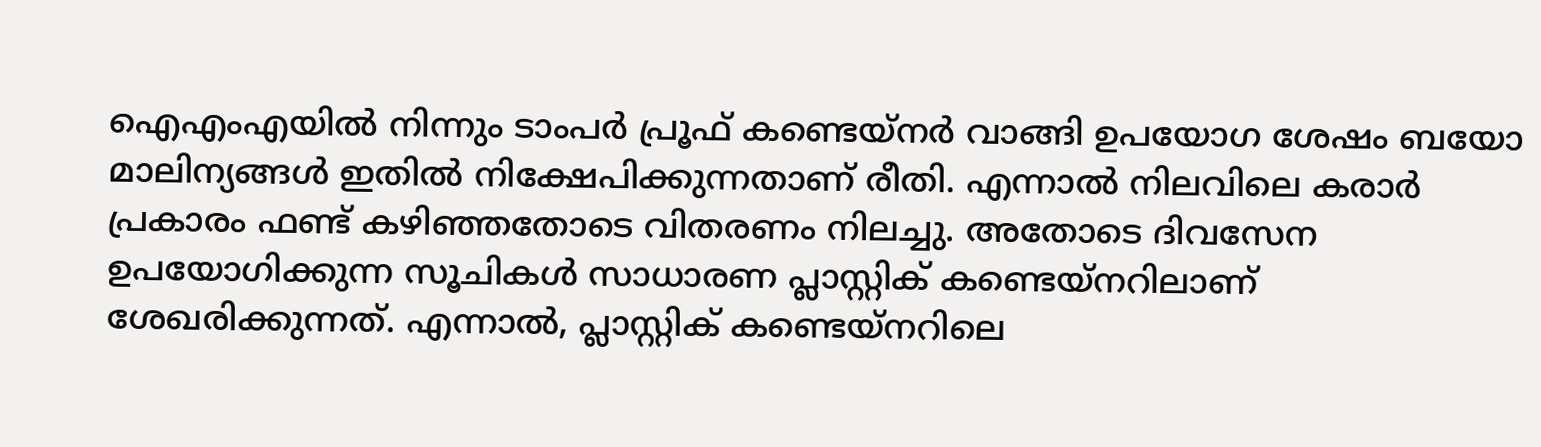ഐഎംഎയിൽ നിന്നും ടാംപർ പ്രൂഫ് കണ്ടെയ്നർ വാങ്ങി ഉപയോഗ ശേഷം ബയോ മാലിന്യങ്ങൾ ഇതിൽ നിക്ഷേപിക്കുന്നതാണ് രീതി. എന്നാൽ നിലവിലെ കരാർ പ്രകാരം ഫണ്ട് കഴിഞ്ഞതോടെ വിതരണം നിലച്ചു. അതോടെ ദിവസേന ഉപയോഗിക്കുന്ന സൂചികൾ സാധാരണ പ്ലാസ്റ്റിക് കണ്ടെയ്നറിലാണ് ശേഖരിക്കുന്നത്. എന്നാൽ, പ്ലാസ്റ്റിക് കണ്ടെയ്നറിലെ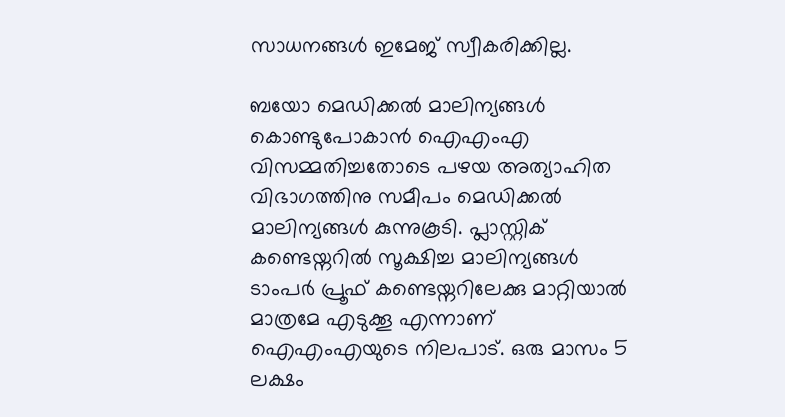സാധനങ്ങൾ ഇമേജ് സ്വീകരിക്കില്ല.

ബയോ മെഡിക്കൽ മാലിന്യങ്ങൾ കൊണ്ടുപോകാൻ ഐഎംഎ വിസമ്മതിച്ചതോടെ പഴയ അത്യാഹിത വിഭാഗത്തിനു സമീപം മെഡിക്കൽ മാലിന്യങ്ങൾ കുന്നുകൂടി. പ്ലാസ്റ്റിക് കണ്ടെയ്നറിൽ സൂക്ഷിച്ച മാലിന്യങ്ങൾ ടാംപർ പ്രൂഫ് കണ്ടെയ്നറിലേക്കു മാറ്റിയാൽ മാത്രമേ എടുക്കൂ എന്നാണ് ഐഎംഎയുടെ നിലപാട്. ഒരു മാസം 5 ലക്ഷം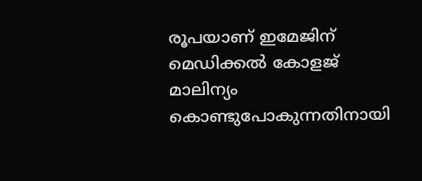രൂപയാണ് ഇമേജിന് മെഡിക്കൽ കോളജ് മാലിന്യം കൊണ്ടുപോകുന്നതിനായി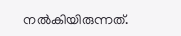നൽകിയിരുന്നത്.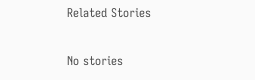Related Stories

No stories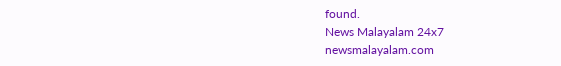found.
News Malayalam 24x7
newsmalayalam.com